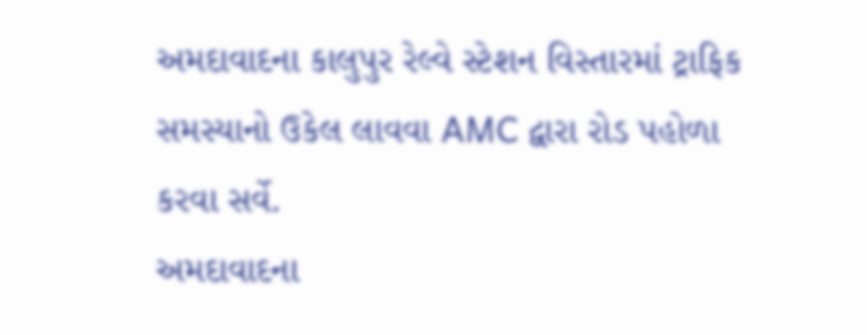અમદાવાદના કાલુપુર રેલ્વે સ્ટેશન વિસ્તારમાં ટ્રાફિક સમસ્યાનો ઉકેલ લાવવા AMC દ્વારા રોડ પહોળા કરવા સર્વે.
અમદાવાદના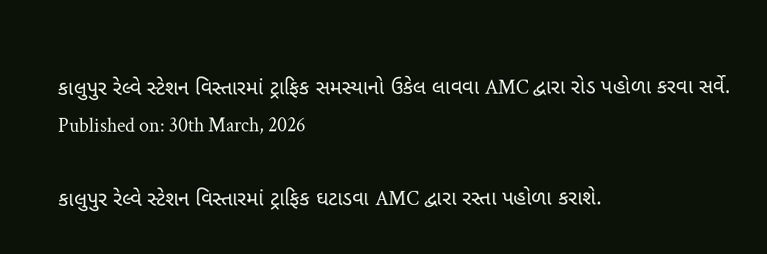કાલુપુર રેલ્વે સ્ટેશન વિસ્તારમાં ટ્રાફિક સમસ્યાનો ઉકેલ લાવવા AMC દ્વારા રોડ પહોળા કરવા સર્વે.
Published on: 30th March, 2026

કાલુપુર રેલ્વે સ્ટેશન વિસ્તારમાં ટ્રાફિક ઘટાડવા AMC દ્વારા રસ્તા પહોળા કરાશે.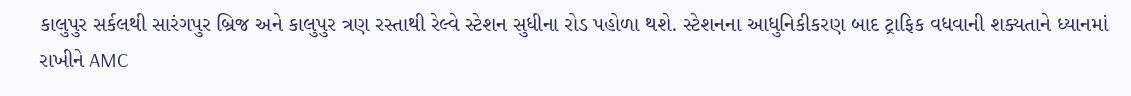કાલુપુર સર્કલથી સારંગપુર બ્રિજ અને કાલુપુર ત્રણ રસ્તાથી રેલ્વે સ્ટેશન સુધીના રોડ પહોળા થશે. સ્ટેશનના આધુનિકીકરણ બાદ ટ્રાફિક વધવાની શક્યતાને ધ્યાનમાં રાખીને AMC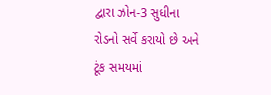દ્વારા ઝોન-3 સુધીના રોડનો સર્વે કરાયો છે અને ટૂંક સમયમાં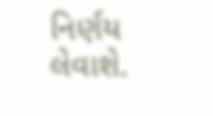નિર્ણય લેવાશે.